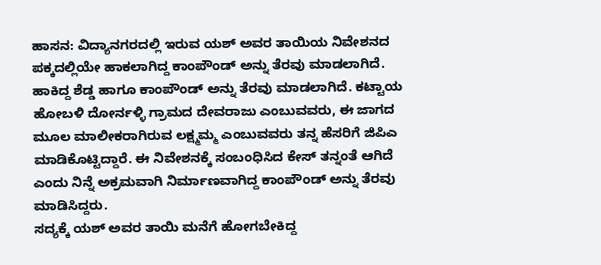ಹಾಸನ: ವಿದ್ಯಾನಗರದಲ್ಲಿ ಇರುವ ಯಶ್ ಅವರ ತಾಯಿಯ ನಿವೇಶನದ ಪಕ್ಕದಲ್ಲಿಯೇ ಹಾಕಲಾಗಿದ್ದ ಕಾಂಪೌಂಡ್ ಅನ್ನು ತೆರವು ಮಾಡಲಾಗಿದೆ. ಹಾಕಿದ್ದ ಶೆಡ್ಡ ಹಾಗೂ ಕಾಂಪೌಂಡ್ ಅನ್ನು ತೆರವು ಮಾಡಲಾಗಿದೆ. ಕಟ್ಟಾಯ ಹೋಬಳಿ ದೋರ್ನಳ್ಳಿ ಗ್ರಾಮದ ದೇವರಾಜು ಎಂಬುವವರು, ಈ ಜಾಗದ ಮೂಲ ಮಾಲೀಕರಾಗಿರುವ ಲಕ್ಷ್ಮಮ್ಮ ಎಂಬುವವರು ತನ್ನ ಹೆಸರಿಗೆ ಜಿಪಿಎ ಮಾಡಿಕೊಟ್ಟಿದ್ದಾರೆ. ಈ ನಿವೇಶನಕ್ಕೆ ಸಂಬಂಧಿಸಿದ ಕೇಸ್ ತನ್ನಂತೆ ಆಗಿದೆ ಎಂದು ನಿನ್ನೆ ಅಕ್ರಮವಾಗಿ ನಿರ್ಮಾಣವಾಗಿದ್ದ ಕಾಂಪೌಂಡ್ ಅನ್ನು ತೆರವು ಮಾಡಿಸಿದ್ದರು.
ಸದ್ಯಕ್ಕೆ ಯಶ್ ಅವರ ತಾಯಿ ಮನೆಗೆ ಹೋಗಬೇಕಿದ್ದ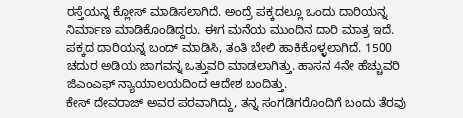ರಸ್ತೆಯನ್ನ ಕ್ಲೋಸ್ ಮಾಡಿಸಲಾಗಿದೆ. ಅಂದ್ರೆ ಪಕ್ಕದಲ್ಲೂ ಒಂದು ದಾರಿಯನ್ನ ನಿರ್ಮಾಣ ಮಾಡಿಕೊಂಡಿದ್ದರು. ಈಗ ಮನೆಯ ಮುಂದಿನ ದಾರಿ ಮಾತ್ರ ಇದೆ. ಪಕ್ಕದ ದಾರಿಯನ್ನ ಬಂದ್ ಮಾಡಿಸಿ, ತಂತಿ ಬೇಲಿ ಹಾಕಿಕೊಳ್ಳಲಾಗಿದೆ. 1500 ಚದುರ ಅಡಿಯ ಜಾಗವನ್ನ ಒತ್ತುವರಿ ಮಾಡಲಾಗಿತ್ತು. ಹಾಸನ 4ನೇ ಹೆಚ್ಚುವರಿ ಜಿಎಂಎಫ್ ನ್ಯಾಯಾಲಯದಿಂದ ಆದೇಶ ಬಂದಿತ್ತು.
ಕೇಸ್ ದೇವರಾಜ್ ಅವರ ಪರವಾಗಿದ್ದು, ತನ್ನ ಸಂಗಡಿಗರೊಂದಿಗೆ ಬಂದು ತೆರವು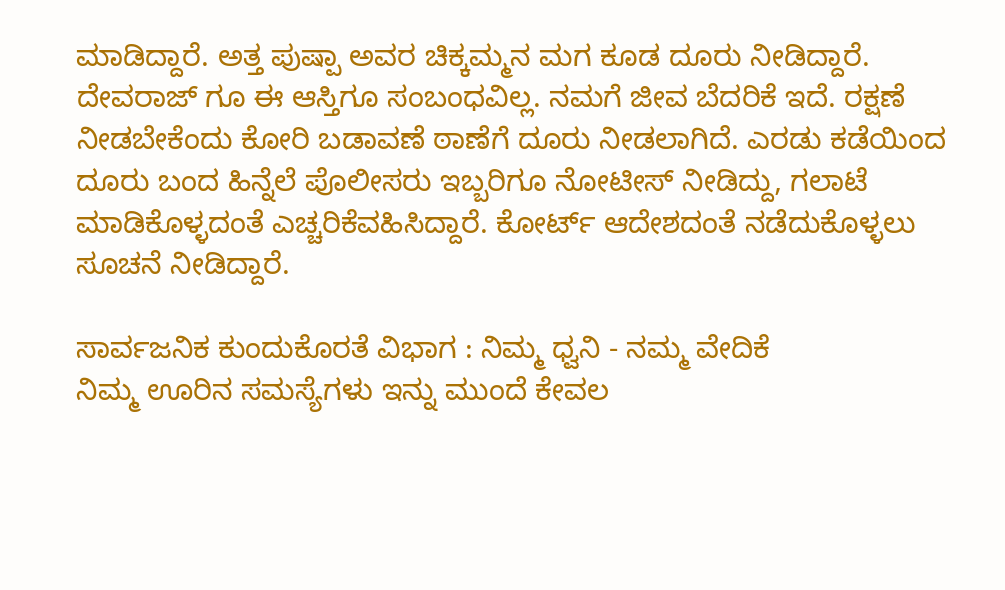ಮಾಡಿದ್ದಾರೆ. ಅತ್ತ ಪುಷ್ಪಾ ಅವರ ಚಿಕ್ಕಮ್ಮನ ಮಗ ಕೂಡ ದೂರು ನೀಡಿದ್ದಾರೆ. ದೇವರಾಜ್ ಗೂ ಈ ಆಸ್ತಿಗೂ ಸಂಬಂಧವಿಲ್ಲ. ನಮಗೆ ಜೀವ ಬೆದರಿಕೆ ಇದೆ. ರಕ್ಷಣೆ ನೀಡಬೇಕೆಂದು ಕೋರಿ ಬಡಾವಣೆ ಠಾಣೆಗೆ ದೂರು ನೀಡಲಾಗಿದೆ. ಎರಡು ಕಡೆಯಿಂದ ದೂರು ಬಂದ ಹಿನ್ನೆಲೆ ಪೊಲೀಸರು ಇಬ್ಬರಿಗೂ ನೋಟೀಸ್ ನೀಡಿದ್ದು, ಗಲಾಟೆ ಮಾಡಿಕೊಳ್ಳದಂತೆ ಎಚ್ಚರಿಕೆವಹಿಸಿದ್ದಾರೆ. ಕೋರ್ಟ್ ಆದೇಶದಂತೆ ನಡೆದುಕೊಳ್ಳಲು ಸೂಚನೆ ನೀಡಿದ್ದಾರೆ.

ಸಾರ್ವಜನಿಕ ಕುಂದುಕೊರತೆ ವಿಭಾಗ : ನಿಮ್ಮ ಧ್ವನಿ - ನಮ್ಮ ವೇದಿಕೆ
ನಿಮ್ಮ ಊರಿನ ಸಮಸ್ಯೆಗಳು ಇನ್ನು ಮುಂದೆ ಕೇವಲ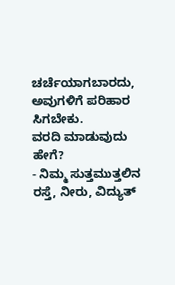ಚರ್ಚೆಯಾಗಬಾರದು, ಅವುಗಳಿಗೆ ಪರಿಹಾರ ಸಿಗಬೇಕು.
ವರದಿ ಮಾಡುವುದು ಹೇಗೆ?
- ನಿಮ್ಮ ಸುತ್ತಮುತ್ತಲಿನ ರಸ್ತೆ, ನೀರು, ವಿದ್ಯುತ್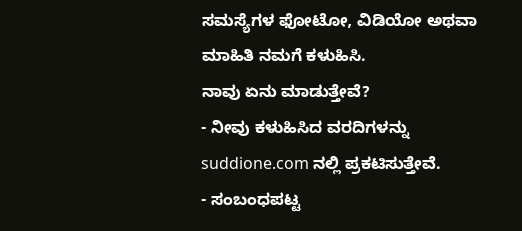ಸಮಸ್ಯೆಗಳ ಫೋಟೋ, ವಿಡಿಯೋ ಅಥವಾ ಮಾಹಿತಿ ನಮಗೆ ಕಳುಹಿಸಿ.
ನಾವು ಏನು ಮಾಡುತ್ತೇವೆ?
- ನೀವು ಕಳುಹಿಸಿದ ವರದಿಗಳನ್ನು suddione.com ನಲ್ಲಿ ಪ್ರಕಟಿಸುತ್ತೇವೆ.
- ಸಂಬಂಧಪಟ್ಟ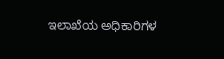ಇಲಾಖೆಯ ಅಧಿಕಾರಿಗಳ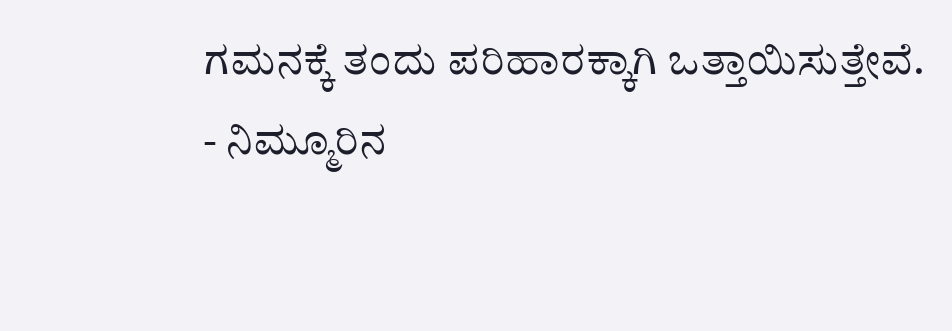ಗಮನಕ್ಕೆ ತಂದು ಪರಿಹಾರಕ್ಕಾಗಿ ಒತ್ತಾಯಿಸುತ್ತೇವೆ.
- ನಿಮ್ಮೂರಿನ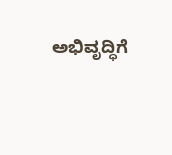ಅಭಿವೃದ್ಧಿಗೆ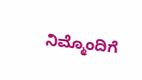ನಿಮ್ಮೊಂದಿಗೆ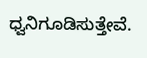ಧ್ವನಿಗೂಡಿಸುತ್ತೇವೆ.